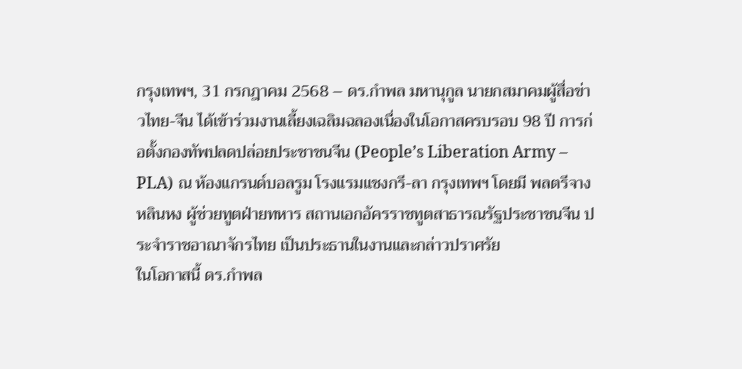กรุงเทพฯ, 31 กรกฎาคม 2568 – ดร.กำพล มหานุกูล นายกสมาคมผู้สื่อข่าวไทย-จีน ได้เข้าร่วมงานเลี้ยงเฉลิมฉลองเนื่องในโอกาสครบรอบ 98 ปี การก่อตั้งกองทัพปลดปล่อยประชาชนจีน (People’s Liberation Army – PLA) ณ ห้องแกรนด์บอลรูม โรงแรมแชงกรี-ลา กรุงเทพฯ โดยมี พลตรีจาง หลินหง ผู้ช่วยทูตฝ่ายทหาร สถานเอกอัครราชทูตสาธารณรัฐประชาชนจีน ประจำราชอาณาจักรไทย เป็นประธานในงานและกล่าวปราศรัย
ในโอกาสนี้ ดร.กำพล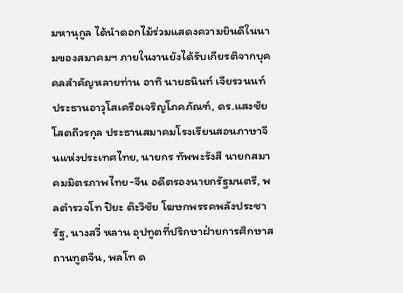มหานุกูล ได้นำดอกไม้ร่วมแสดงความยินดีในนามของสมาคมฯ ภายในงานยังได้รับเกียรติจากบุคคลสำคัญหลายท่าน อาทิ นายธนินท์ เจียรวนนท์ ประธานอาวุโสเครือเจริญโภคภัณฑ์, ดร.แสงชัย โสตถีวรกุล ประธานสมาคมโรงเรียนสอนภาษาจีนแห่งประเทศไทย, นายกร ทัพพะรังสี นายกสมาคมมิตรภาพไทย-จีน อดีตรองนายกรัฐมนตรี, พลตำรวจโท ปิยะ ต๊ะวิชัย โฆษกพรรคพลังประชารัฐ, นางสวี่ หลาน อุปทูตที่ปรึกษาฝ่ายการศึกษาสถานทูตจีน, พลโท ด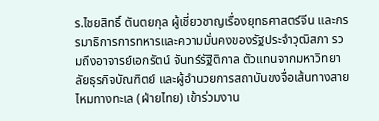ร.ไชยสิทธิ์ ตันตยกุล ผู้เชี่ยวชาญเรื่องยุทธศาสตร์จีน และกรรมาธิการการทหารและความมั่นคงของรัฐประจำวุฒิสภา รวมถึงอาจารย์เอกรัตน์ จันทร์รัฐิติกาล ตัวแทนจากมหาวิทยาลัยธุรกิจบัณฑิตย์ และผู้อำนวยการสถาบันขงจื่อเส้นทางสายไหมทางทะเล (ฝ่ายไทย) เข้าร่วมงาน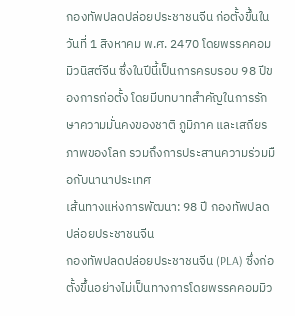กองทัพปลดปล่อยประชาชนจีน ก่อตั้งขึ้นในวันที่ 1 สิงหาคม พ.ศ. 2470 โดยพรรคคอมมิวนิสต์จีน ซึ่งในปีนี้เป็นการครบรอบ 98 ปีของการก่อตั้ง โดยมีบทบาทสำคัญในการรักษาความมั่นคงของชาติ ภูมิภาค และเสถียรภาพของโลก รวมถึงการประสานความร่วมมือกับนานาประเทศ
เส้นทางแห่งการพัฒนา: 98 ปี กองทัพปลดปล่อยประชาชนจีน
กองทัพปลดปล่อยประชาชนจีน (PLA) ซึ่งก่อตั้งขึ้นอย่างไม่เป็นทางการโดยพรรคคอมมิว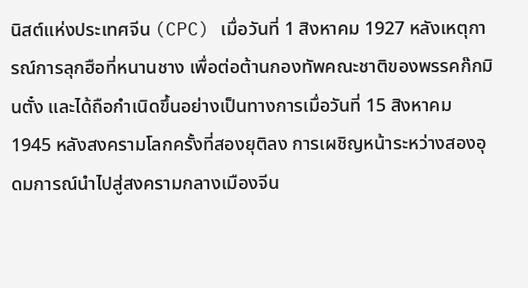นิสต์แห่งประเทศจีน (CPC) เมื่อวันที่ 1 สิงหาคม 1927 หลังเหตุการณ์การลุกฮือที่หนานชาง เพื่อต่อต้านกองทัพคณะชาติของพรรคก๊กมินตั๋ง และได้ถือกำเนิดขึ้นอย่างเป็นทางการเมื่อวันที่ 15 สิงหาคม 1945 หลังสงครามโลกครั้งที่สองยุติลง การเผชิญหน้าระหว่างสองอุดมการณ์นำไปสู่สงครามกลางเมืองจีน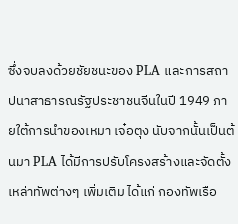ซึ่งจบลงด้วยชัยชนะของ PLA และการสถาปนาสาธารณรัฐประชาชนจีนในปี 1949 ภายใต้การนำของเหมา เจ๋อตุง นับจากนั้นเป็นต้นมา PLA ได้มีการปรับโครงสร้างและจัดตั้งเหล่าทัพต่างๆ เพิ่มเติม ได้แก่ กองทัพเรือ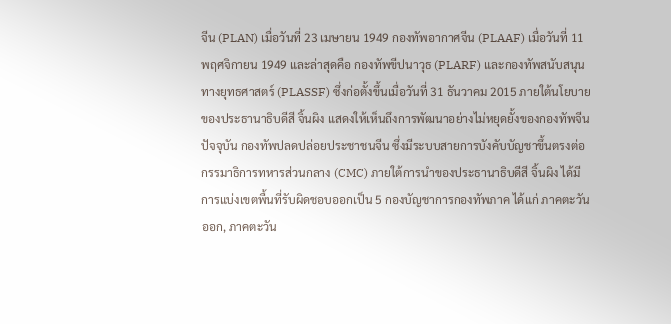จีน (PLAN) เมื่อวันที่ 23 เมษายน 1949 กองทัพอากาศจีน (PLAAF) เมื่อวันที่ 11 พฤศจิกายน 1949 และล่าสุดคือ กองทัพขีปนาวุธ (PLARF) และกองทัพสนับสนุนทางยุทธศาสตร์ (PLASSF) ซึ่งก่อตั้งขึ้นเมื่อวันที่ 31 ธันวาคม 2015 ภายใต้นโยบายของประธานาธิบดีสี จิ้นผิง แสดงให้เห็นถึงการพัฒนาอย่างไม่หยุดยั้งของกองทัพจีน
ปัจจุบัน กองทัพปลดปล่อยประชาชนจีน ซึ่งมีระบบสายการบังคับบัญชาขึ้นตรงต่อกรรมาธิการทหารส่วนกลาง (CMC) ภายใต้การนำของประธานาธิบดีสี จิ้นผิง ได้มีการแบ่งเขตพื้นที่รับผิดชอบออกเป็น 5 กองบัญชาการกองทัพภาค ได้แก่ ภาคตะวันออก, ภาคตะวัน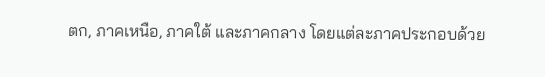ตก, ภาคเหนือ, ภาคใต้ และภาคกลาง โดยแต่ละภาคประกอบด้วย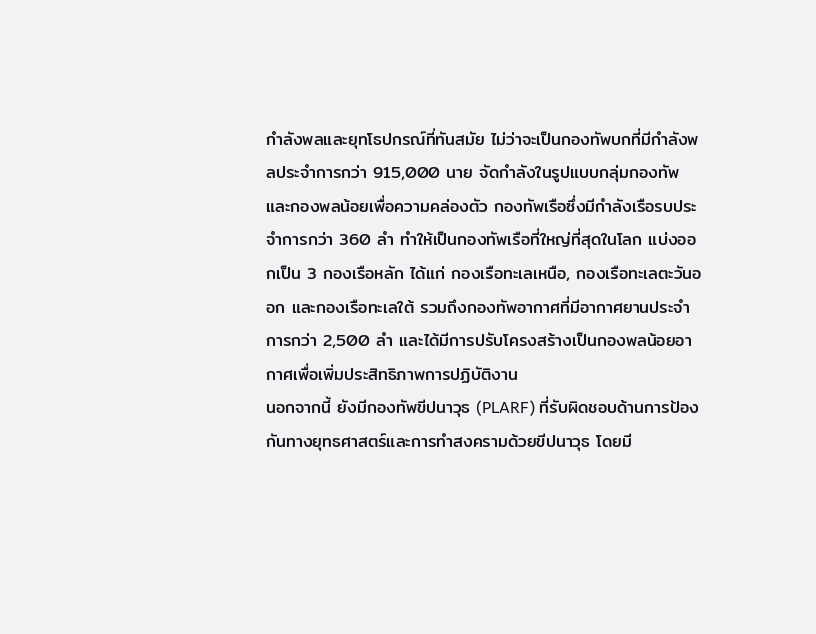กำลังพลและยุทโธปกรณ์ที่ทันสมัย ไม่ว่าจะเป็นกองทัพบกที่มีกำลังพลประจำการกว่า 915,000 นาย จัดกำลังในรูปแบบกลุ่มกองทัพและกองพลน้อยเพื่อความคล่องตัว กองทัพเรือซึ่งมีกำลังเรือรบประจำการกว่า 360 ลำ ทำให้เป็นกองทัพเรือที่ใหญ่ที่สุดในโลก แบ่งออกเป็น 3 กองเรือหลัก ได้แก่ กองเรือทะเลเหนือ, กองเรือทะเลตะวันออก และกองเรือทะเลใต้ รวมถึงกองทัพอากาศที่มีอากาศยานประจำการกว่า 2,500 ลำ และได้มีการปรับโครงสร้างเป็นกองพลน้อยอากาศเพื่อเพิ่มประสิทธิภาพการปฏิบัติงาน
นอกจากนี้ ยังมีกองทัพขีปนาวุธ (PLARF) ที่รับผิดชอบด้านการป้องกันทางยุทธศาสตร์และการทำสงครามด้วยขีปนาวุธ โดยมี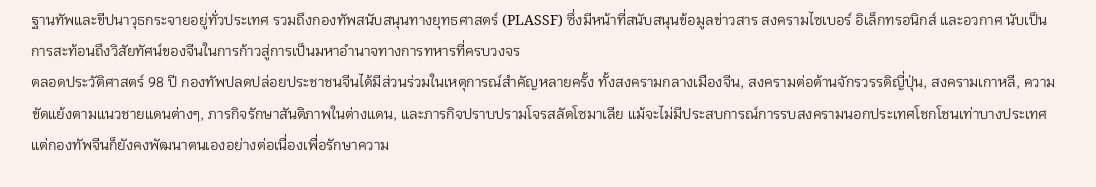ฐานทัพและขีปนาวุธกระจายอยู่ทั่วประเทศ รวมถึงกองทัพสนับสนุนทางยุทธศาสตร์ (PLASSF) ซึ่งมีหน้าที่สนับสนุนข้อมูลข่าวสาร สงครามไซเบอร์ อิเล็กทรอนิกส์ และอวกาศ นับเป็นการสะท้อนถึงวิสัยทัศน์ของจีนในการก้าวสู่การเป็นมหาอำนาจทางการทหารที่ครบวงจร
ตลอดประวัติศาสตร์ 98 ปี กองทัพปลดปล่อยประชาชนจีนได้มีส่วนร่วมในเหตุการณ์สำคัญหลายครั้ง ทั้งสงครามกลางเมืองจีน, สงครามต่อต้านจักรวรรดิญี่ปุ่น, สงครามเกาหลี, ความขัดแย้งตามแนวชายแดนต่างๆ, ภารกิจรักษาสันติภาพในต่างแดน, และภารกิจปราบปรามโจรสลัดโซมาเลีย แม้จะไม่มีประสบการณ์การรบสงครามนอกประเทศโชกโชนเท่าบางประเทศ แต่กองทัพจีนก็ยังคงพัฒนาตนเองอย่างต่อเนื่องเพื่อรักษาความ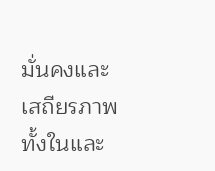มั่นคงและเสถียรภาพทั้งในและ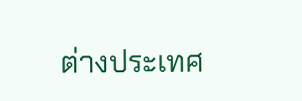ต่างประเทศ